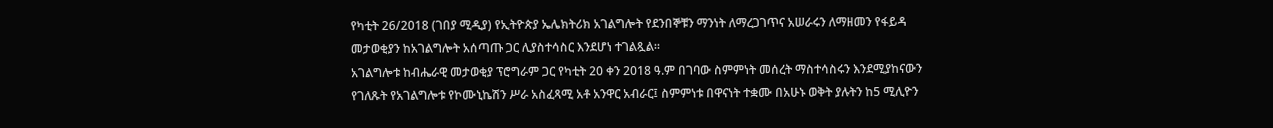የካቲት 26/2018 (ገበያ ሚዲያ) የኢትዮጵያ ኤሌክትሪክ አገልግሎት የደንበኞቹን ማንነት ለማረጋገጥና አሠራሩን ለማዘመን የፋይዳ መታወቂያን ከአገልግሎት አሰጣጡ ጋር ሊያስተሳስር እንደሆነ ተገልጿል።
አገልግሎቱ ከብሔራዊ መታወቂያ ፕሮግራም ጋር የካቲት 20 ቀን 2018 ዓ.ም በገባው ስምምነት መሰረት ማስተሳስሩን እንደሚያከናውን የገለጹት የአገልግሎቱ የኮሙኒኬሽን ሥራ አስፈጻሚ አቶ አንዋር አብራር፤ ስምምነቱ በዋናነት ተቋሙ በአሁኑ ወቅት ያሉትን ከ5 ሚሊዮን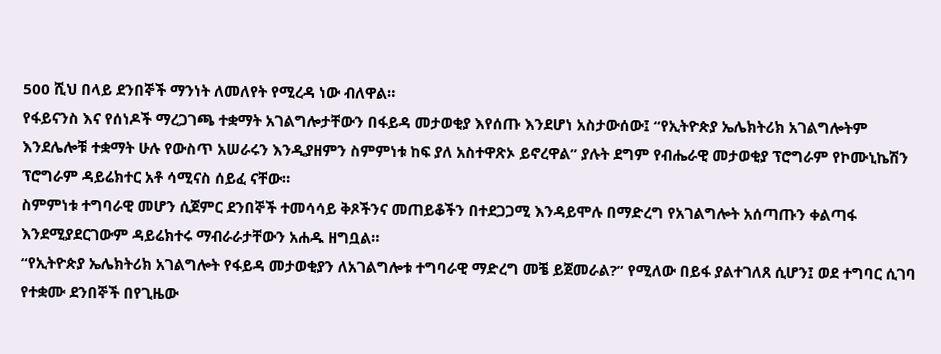500 ሺህ በላይ ደንበኞች ማንነት ለመለየት የሚረዳ ነው ብለዋል።
የፋይናንስ እና የሰነዶች ማረጋገጫ ተቋማት አገልግሎታቸውን በፋይዳ መታወቂያ እየሰጡ እንደሆነ አስታውሰው፤ “የኢትዮጵያ ኤሌክትሪክ አገልግሎትም እንደሌሎቹ ተቋማት ሁሉ የውስጥ አሠራሩን እንዲያዘምን ስምምነቱ ከፍ ያለ አስተዋጽኦ ይኖረዋል” ያሉት ደግም የብሔራዊ መታወቂያ ፕሮግራም የኮሙኒኬሽን ፕሮግራም ዳይሬክተር አቶ ሳሚናስ ሰይፈ ናቸው።
ስምምነቱ ተግባራዊ መሆን ሲጀምር ደንበኞች ተመሳሳይ ቅጾችንና መጠይቆችን በተደጋጋሚ እንዳይሞሉ በማድረግ የአገልግሎት አሰጣጡን ቀልጣፋ እንደሚያደርገውም ዳይሬክተሩ ማብራራታቸውን አሐዱ ዘግቧል።
“የኢትዮጵያ ኤሌክትሪክ አገልግሎት የፋይዳ መታወቂያን ለአገልግሎቱ ተግባራዊ ማድረግ መቼ ይጀመራል?” የሚለው በይፋ ያልተገለጸ ሲሆን፤ ወደ ተግባር ሲገባ የተቋሙ ደንበኞች በየጊዜው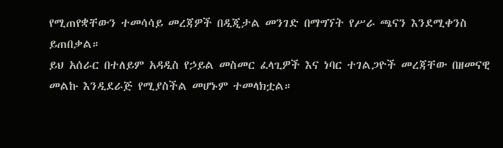የሚጠየቋቸውን ተመሳሳይ መረጃዎች በዲጂታል መንገድ በማግኘት የሥራ ጫናን እንደሚቀንስ ይጠበቃል።
ይህ አሰራር በተለይም አዳዲስ የኃይል መስመር ፈላጊዎች እና ነባር ተገልጋዮች መረጃቸው በዘመናዊ መልኩ እንዲደራጅ የሚያስችል መሆኑም ተመላክቷል።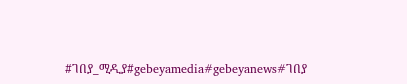#ገበያ_ሚዲያ#gebeyamedia#gebeyanews#ገበያ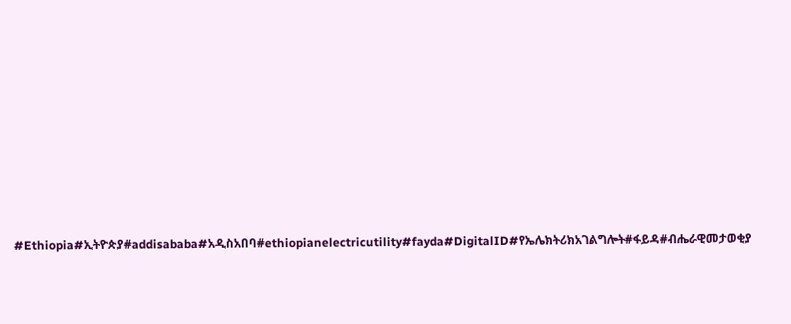#Ethiopia#ኢትዮጵያ#addisababa#አዲስአበባ#ethiopianelectricutility#fayda#DigitalID#የኤሌክትሪክአገልግሎት#ፋይዳ#ብሔራዊመታወቂያ